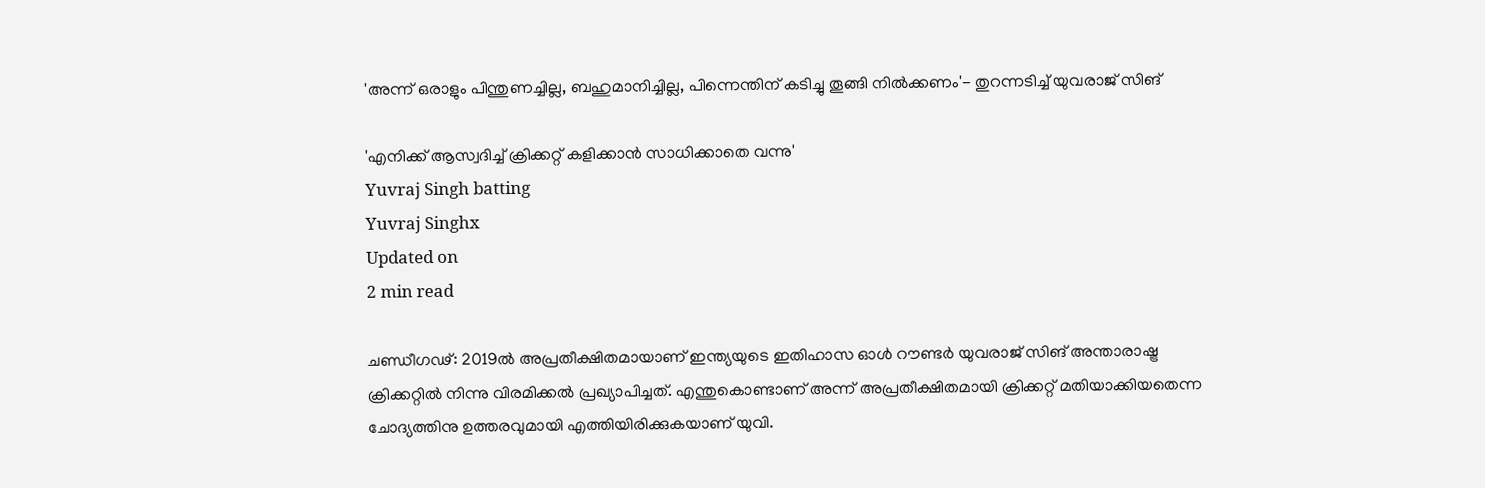'അന്ന് ഒരാളും പിന്തുണച്ചില്ല, ബഹുമാനിച്ചില്ല, പിന്നെന്തിന് കടിച്ചു തൂങ്ങി നില്‍ക്കണം'- തുറന്നടിച്ച് യുവരാജ് സിങ്

'എനിക്ക് ആസ്വദിച്ച് ക്രിക്കറ്റ് കളിക്കാന്‍ സാധിക്കാതെ വന്നു'
Yuvraj Singh batting
Yuvraj Singhx
Updated on
2 min read

ചണ്ഡീഗഢ്: 2019ല്‍ അപ്രതീക്ഷിതമായാണ് ഇന്ത്യയുടെ ഇതിഹാസ ഓള്‍ റൗണ്ടര്‍ യുവരാജ് സിങ് അന്താരാഷ്ട്ര ക്രിക്കറ്റില്‍ നിന്നു വിരമിക്കല്‍ പ്രഖ്യാപിച്ചത്. എന്തുകൊണ്ടാണ് അന്ന് അപ്രതീക്ഷിതമായി ക്രിക്കറ്റ് മതിയാക്കിയതെന്ന ചോദ്യത്തിനു ഉത്തരവുമായി എത്തിയിരിക്കുകയാണ് യുവി.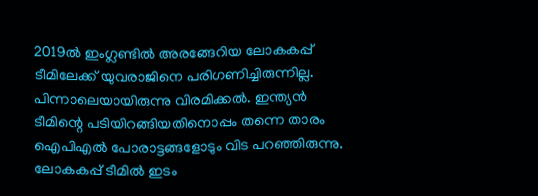2019ല്‍ ഇംഗ്ലണ്ടില്‍ അരങ്ങേറിയ ലോകകപ്പ് ടീമിലേക്ക് യുവരാജിനെ പരിഗണിച്ചിരുന്നില്ല. പിന്നാലെയായിരുന്നു വിരമിക്കല്‍. ഇന്ത്യന്‍ ടീമിന്റെ പടിയിറങ്ങിയതിനൊപ്പം തന്നെ താരം ഐപിഎല്‍ പോരാട്ടങ്ങളോടും വിട പറഞ്ഞിരുന്നു. ലോകകപ്പ് ടീമില്‍ ഇടം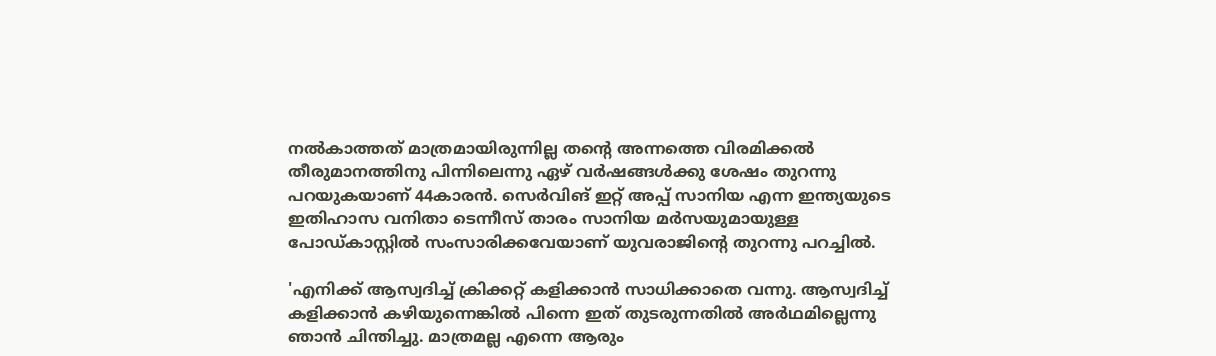നല്‍കാത്തത് മാത്രമായിരുന്നില്ല തന്റെ അന്നത്തെ വിരമിക്കല്‍ തീരുമാനത്തിനു പിന്നിലെന്നു ഏഴ് വര്‍ഷങ്ങള്‍ക്കു ശേഷം തുറന്നു പറയുകയാണ് 44കാരന്‍. സെർവിങ് ഇറ്റ് അപ്പ് സാനിയ എന്ന ഇന്ത്യയുടെ ഇതിഹാസ വനിതാ ടെന്നീസ് താരം സാനിയ മർസയുമായുള്ള പോഡ്കാസ്റ്റിൽ സംസാരിക്കവേയാണ് യുവരാജിന്റെ തുറന്നു പറച്ചിൽ.

'എനിക്ക് ആസ്വദിച്ച് ക്രിക്കറ്റ് കളിക്കാന്‍ സാധിക്കാതെ വന്നു. ആസ്വദിച്ച് കളിക്കാന്‍ കഴിയുന്നെങ്കില്‍ പിന്നെ ഇത് തുടരുന്നതില്‍ അര്‍ഥമില്ലെന്നു ഞാന്‍ ചിന്തിച്ചു. മാത്രമല്ല എന്നെ ആരും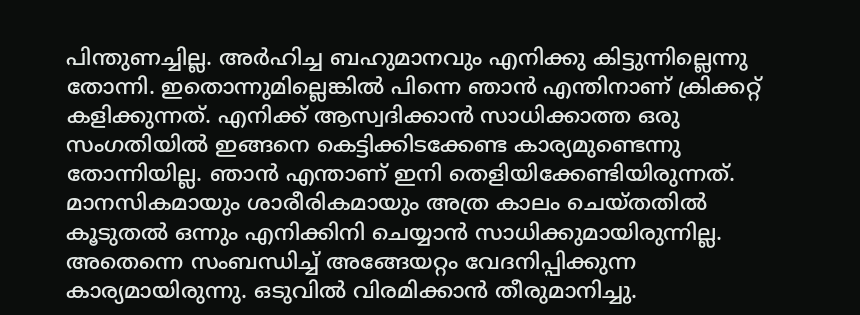പിന്തുണച്ചില്ല. അര്‍ഹിച്ച ബഹുമാനവും എനിക്കു കിട്ടുന്നില്ലെന്നു തോന്നി. ഇതൊന്നുമില്ലെങ്കില്‍ പിന്നെ ഞാന്‍ എന്തിനാണ് ക്രിക്കറ്റ് കളിക്കുന്നത്. എനിക്ക് ആസ്വദിക്കാന്‍ സാധിക്കാത്ത ഒരു സംഗതിയില്‍ ഇങ്ങനെ കെട്ടിക്കിടക്കേണ്ട കാര്യമുണ്ടെന്നു തോന്നിയില്ല. ഞാന്‍ എന്താണ് ഇനി തെളിയിക്കേണ്ടിയിരുന്നത്. മാനസികമായും ശാരീരികമായും അത്ര കാലം ചെയ്തതില്‍ കൂടുതല്‍ ഒന്നും എനിക്കിനി ചെയ്യാന്‍ സാധിക്കുമായിരുന്നില്ല. അതെന്നെ സംബന്ധിച്ച് അങ്ങേയറ്റം വേദനിപ്പിക്കുന്ന കാര്യമായിരുന്നു. ഒടുവില്‍ വിരമിക്കാന്‍ തീരുമാനിച്ചു.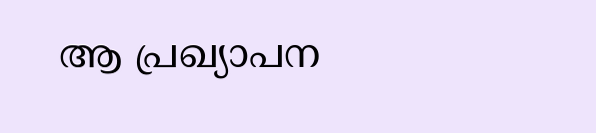ആ പ്രഖ്യാപന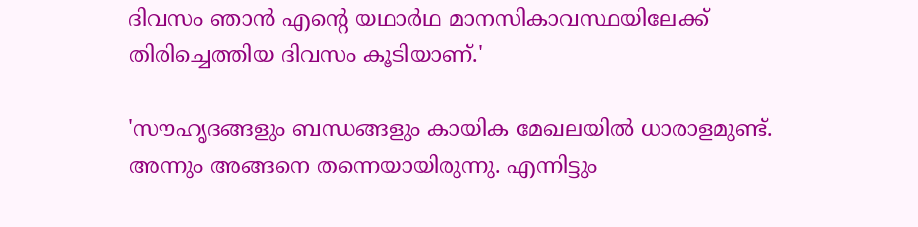ദിവസം ഞാന്‍ എന്റെ യഥാര്‍ഥ മാനസികാവസ്ഥയിലേക്ക് തിരിച്ചെത്തിയ ദിവസം കൂടിയാണ്.'

'സൗഹൃദങ്ങളും ബന്ധങ്ങളും കായിക മേഖലയില്‍ ധാരാളമുണ്ട്. അന്നും അങ്ങനെ തന്നെയായിരുന്നു. എന്നിട്ടും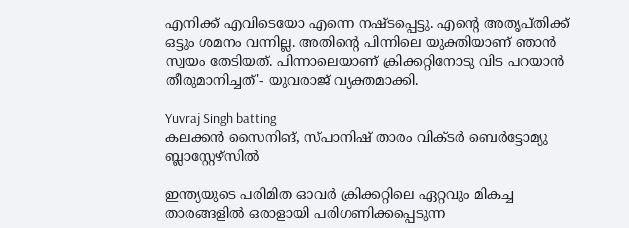എനിക്ക് എവിടെയോ എന്നെ നഷ്ടപ്പെട്ടു. എന്റെ അതൃപ്തിക്ക് ഒട്ടും ശമനം വന്നില്ല. അതിന്റെ പിന്നിലെ യുക്തിയാണ് ഞാന്‍ സ്വയം തേടിയത്. പിന്നാലെയാണ് ക്രിക്കറ്റിനോടു വിട പറയാന്‍ തീരുമാനിച്ചത്'- യുവരാജ് വ്യക്തമാക്കി.

Yuvraj Singh batting
കലക്കൻ സൈനിങ്, സ്പാനിഷ് താരം വിക്ടർ ബെർട്ടോമ്യു ബ്ലാസ്റ്റേഴ്സിൽ

ഇന്ത്യയുടെ പരിമിത ഓവര്‍ ക്രിക്കറ്റിലെ ഏറ്റവും മികച്ച താരങ്ങളില്‍ ഒരാളായി പരിഗണിക്കപ്പെടുന്ന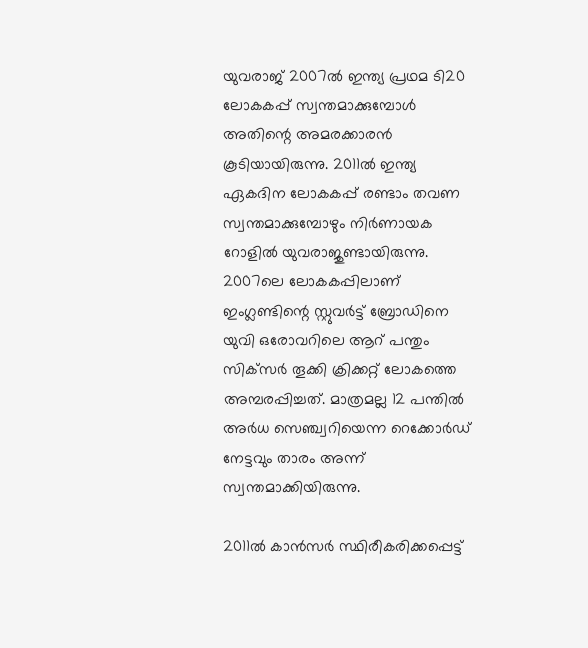യുവരാജ് 2007ല്‍ ഇന്ത്യ പ്രഥമ ടി20 ലോകകപ്പ് സ്വന്തമാക്കുമ്പോള്‍ അതിന്റെ അമരക്കാരന്‍ കൂടിയായിരുന്നു. 2011ല്‍ ഇന്ത്യ ഏകദിന ലോകകപ്പ് രണ്ടാം തവണ സ്വന്തമാക്കുമ്പോഴും നിര്‍ണായക റോളില്‍ യുവരാജുണ്ടായിരുന്നു. 2007ലെ ലോകകപ്പിലാണ് ഇംഗ്ലണ്ടിന്റെ സ്റ്റുവര്‍ട്ട് ബ്രോഡിനെ യുവി ഒരോവറിലെ ആറ് പന്തും സിക്‌സര്‍ തൂക്കി ക്രിക്കറ്റ് ലോകത്തെ അമ്പരപ്പിച്ചത്. മാത്രമല്ല 12 പന്തില്‍ അര്‍ധ സെഞ്ച്വറിയെന്ന റെക്കോര്‍ഡ് നേട്ടവും താരം അന്ന് സ്വന്തമാക്കിയിരുന്നു.

2011ല്‍ കാന്‍സര്‍ സ്ഥിരീകരിക്കപ്പെട്ട്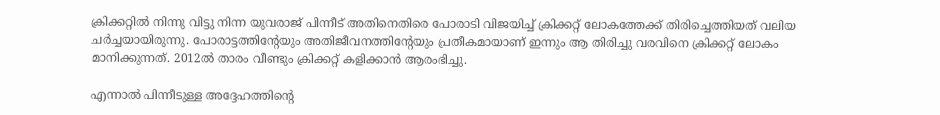ക്രിക്കറ്റില്‍ നിന്നു വിട്ടു നിന്ന യുവരാജ് പിന്നീട് അതിനെതിരെ പോരാടി വിജയിച്ച് ക്രിക്കറ്റ് ലോകത്തേക്ക് തിരിച്ചെത്തിയത് വലിയ ചര്‍ച്ചയായിരുന്നു. പോരാട്ടത്തിന്റേയും അതിജീവനത്തിന്റേയും പ്രതീകമായാണ് ഇന്നും ആ തിരിച്ചു വരവിനെ ക്രിക്കറ്റ് ലോകം മാനിക്കുന്നത്. 2012ല്‍ താരം വീണ്ടും ക്രിക്കറ്റ് കളിക്കാന്‍ ആരംഭിച്ചു.

എന്നാല്‍ പിന്നീടുള്ള അദ്ദേഹത്തിന്റെ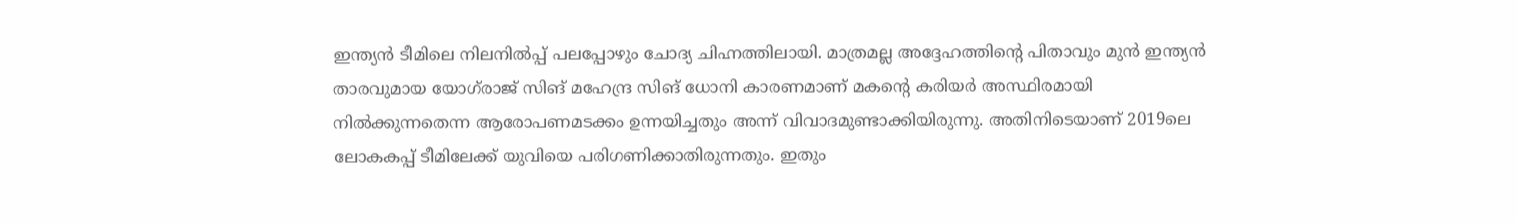ഇന്ത്യന്‍ ടീമിലെ നിലനില്‍പ്പ് പലപ്പോഴും ചോദ്യ ചിഹ്നത്തിലായി. മാത്രമല്ല അദ്ദേഹത്തിന്റെ പിതാവും മുന്‍ ഇന്ത്യന്‍ താരവുമായ യോഗ്‌രാജ് സിങ് മഹേന്ദ്ര സിങ് ധോനി കാരണമാണ് മകന്റെ കരിയര്‍ അസ്ഥിരമായി നില്‍ക്കുന്നതെന്ന ആരോപണമടക്കം ഉന്നയിച്ചതും അന്ന് വിവാദമുണ്ടാക്കിയിരുന്നു. അതിനിടെയാണ് 2019ലെ ലോകകപ്പ് ടീമിലേക്ക് യുവിയെ പരിഗണിക്കാതിരുന്നതും. ഇതും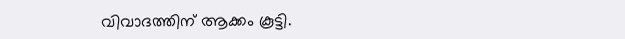വിവാദത്തിന് ആക്കം കൂട്ടി.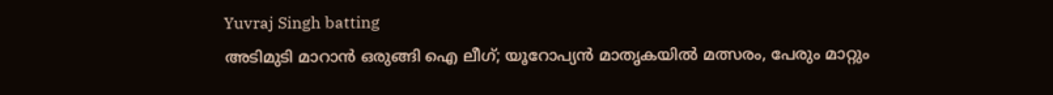Yuvraj Singh batting
അടിമുടി മാറാൻ ഒരുങ്ങി ഐ ലീഗ്; യൂറോപ്യൻ മാതൃകയിൽ മത്സരം, പേരും മാറ്റും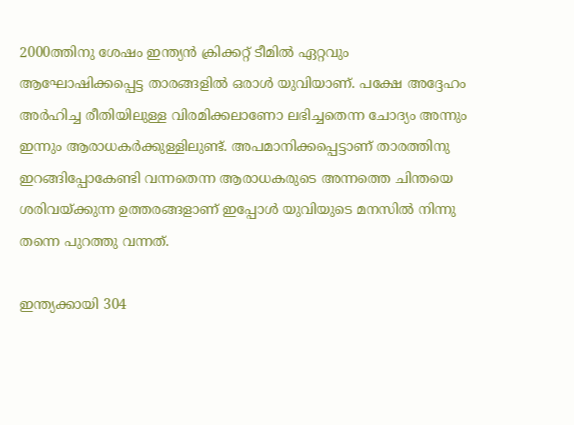2000ത്തിനു ശേഷം ഇന്ത്യന്‍ ക്രിക്കറ്റ് ടീമില്‍ ഏറ്റവും ആഘോഷിക്കപ്പെട്ട താരങ്ങളില്‍ ഒരാള്‍ യുവിയാണ്. പക്ഷേ അദ്ദേഹം അര്‍ഹിച്ച രീതിയിലുള്ള വിരമിക്കലാണോ ലഭിച്ചതെന്ന ചോദ്യം അന്നും ഇന്നും ആരാധകര്‍ക്കുള്ളിലുണ്ട്. അപമാനിക്കപ്പെട്ടാണ് താരത്തിനു ഇറങ്ങിപ്പോകേണ്ടി വന്നതെന്ന ആരാധകരുടെ അന്നത്തെ ചിന്തയെ ശരിവയ്ക്കുന്ന ഉത്തരങ്ങളാണ് ഇപ്പോള്‍ യുവിയുടെ മനസില്‍ നിന്നു തന്നെ പുറത്തു വന്നത്.

ഇന്ത്യക്കായി 304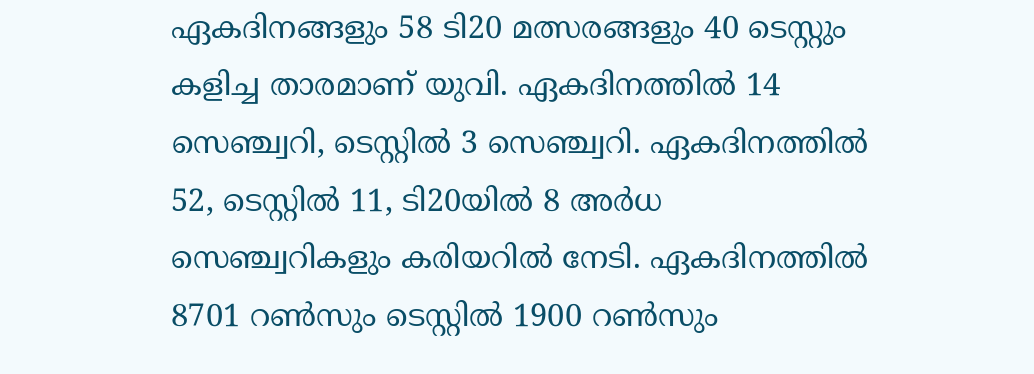ഏകദിനങ്ങളും 58 ടി20 മത്സരങ്ങളും 40 ടെസ്റ്റും കളിച്ച താരമാണ് യുവി. ഏകദിനത്തില്‍ 14 സെഞ്ച്വറി, ടെസ്റ്റില്‍ 3 സെഞ്ച്വറി. ഏകദിനത്തില്‍ 52, ടെസ്റ്റില്‍ 11, ടി20യില്‍ 8 അര്‍ധ സെഞ്ച്വറികളും കരിയറില്‍ നേടി. ഏകദിനത്തില്‍ 8701 റണ്‍സും ടെസ്റ്റില്‍ 1900 റണ്‍സും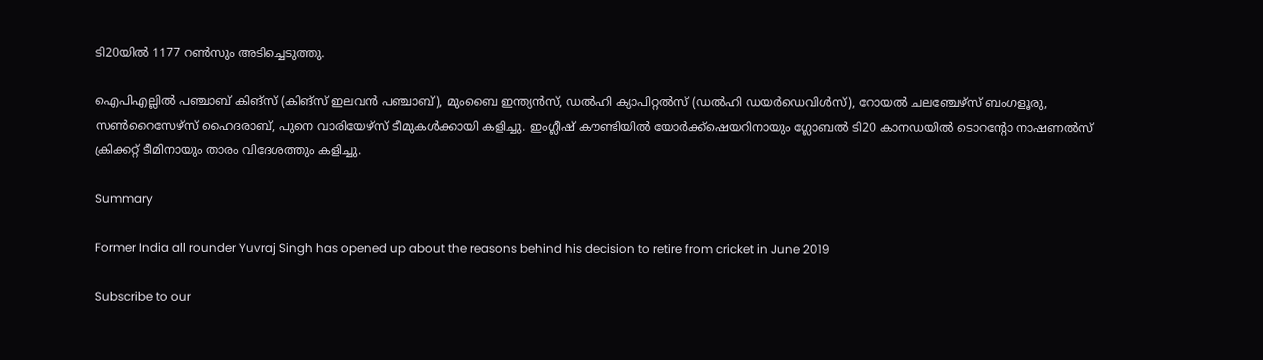ടി20യില്‍ 1177 റണ്‍സും അടിച്ചെടുത്തു.

ഐപിഎല്ലില്‍ പഞ്ചാബ് കിങ്‌സ് (കിങ്‌സ് ഇലവന്‍ പഞ്ചാബ്), മുംബൈ ഇന്ത്യന്‍സ്, ഡല്‍ഹി ക്യാപിറ്റല്‍സ് (ഡല്‍ഹി ഡയര്‍ഡെവിള്‍സ്), റോയല്‍ ചലഞ്ചേഴ്‌സ് ബംഗളൂരു, സണ്‍റൈസേഴ്‌സ് ഹൈദരാബ്, പുനെ വാരിയേഴ്‌സ് ടീമുകള്‍ക്കായി കളിച്ചു. ഇംഗ്ലീഷ് കൗണ്ടിയില്‍ യോര്‍ക്ക്‌ഷെയറിനായും ഗ്ലോബല്‍ ടി20 കാനഡയില്‍ ടൊറന്റോ നാഷണല്‍സ് ക്രിക്കറ്റ് ടീമിനായും താരം വിദേശത്തും കളിച്ചു.

Summary

Former India all rounder Yuvraj Singh has opened up about the reasons behind his decision to retire from cricket in June 2019

Subscribe to our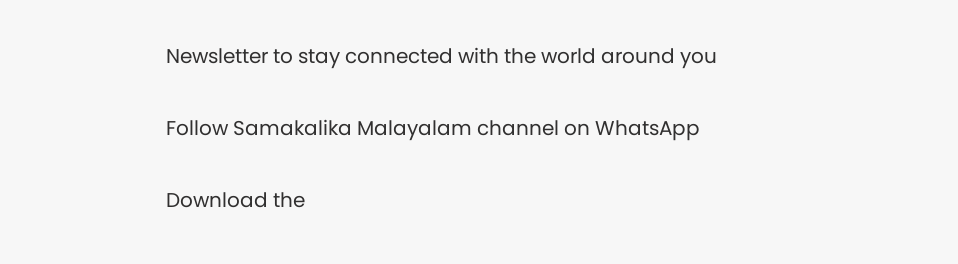Newsletter to stay connected with the world around you

Follow Samakalika Malayalam channel on WhatsApp

Download the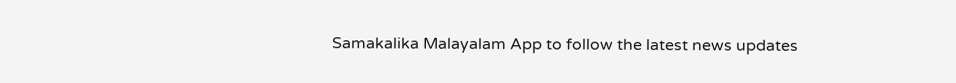Samakalika Malayalam App to follow the latest news updates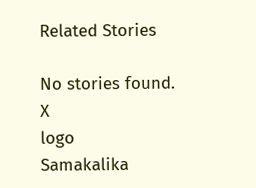Related Stories

No stories found.
X
logo
Samakalika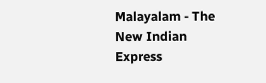Malayalam - The New Indian Express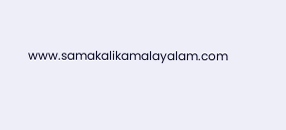www.samakalikamalayalam.com